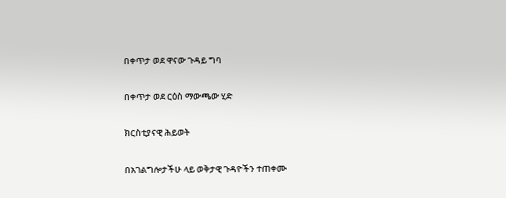በቀጥታ ወደ ዋናው ጉዳይ ግባ

በቀጥታ ወደ ርዕስ ማውጫው ሂድ

ክርስቲያናዊ ሕይወት

በአገልግሎታችሁ ላይ ወቅታዊ ጉዳዮችን ተጠቀሙ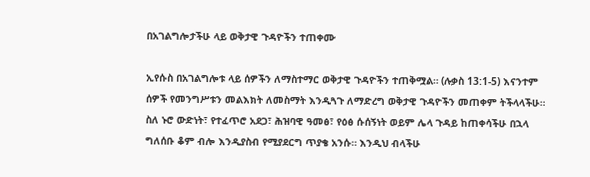በአገልግሎታችሁ ላይ ወቅታዊ ጉዳዮችን ተጠቀሙ

ኢየሱስ በአገልግሎቱ ላይ ሰዎችን ለማስተማር ወቅታዊ ጉዳዮችን ተጠቅሟል። (ሉቃስ 13:1-5) እናንተም ሰዎች የመንግሥቱን መልእክት ለመስማት እንዲጓጉ ለማድረግ ወቅታዊ ጉዳዮችን መጠቀም ትችላላችሁ። ስለ ኑሮ ውድነት፣ የተፈጥሮ አደጋ፣ ሕዝባዊ ዓመፅ፣ የዕፅ ሱሰኝነት ወይም ሌላ ጉዳይ ከጠቀሳችሁ በኋላ ግለሰቡ ቆም ብሎ እንዲያስብ የሚያደርግ ጥያቄ አንሱ። እንዲህ ብላችሁ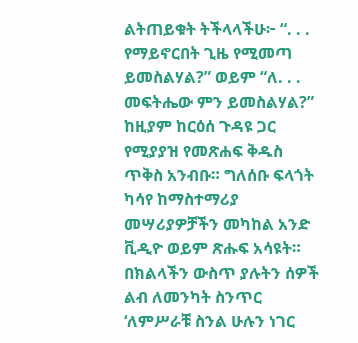ልትጠይቁት ትችላላችሁ፦ “. . . የማይኖርበት ጊዜ የሚመጣ ይመስልሃል?” ወይም “ለ. . . መፍትሔው ምን ይመስልሃል?” ከዚያም ከርዕሰ ጉዳዩ ጋር የሚያያዝ የመጽሐፍ ቅዱስ ጥቅስ አንብቡ። ግለሰቡ ፍላጎት ካሳየ ከማስተማሪያ መሣሪያዎቻችን መካከል አንድ ቪዲዮ ወይም ጽሑፍ አሳዩት። በክልላችን ውስጥ ያሉትን ሰዎች ልብ ለመንካት ስንጥር ‘ለምሥራቹ ስንል ሁሉን ነገር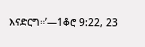እናድርግ።’—1ቆሮ 9:22, 23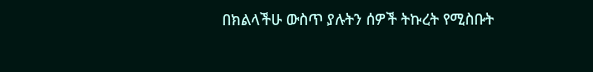በክልላችሁ ውስጥ ያሉትን ሰዎች ትኩረት የሚስቡት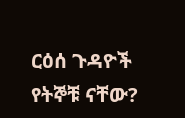ርዕሰ ጉዳዮች የትኞቹ ናቸው?